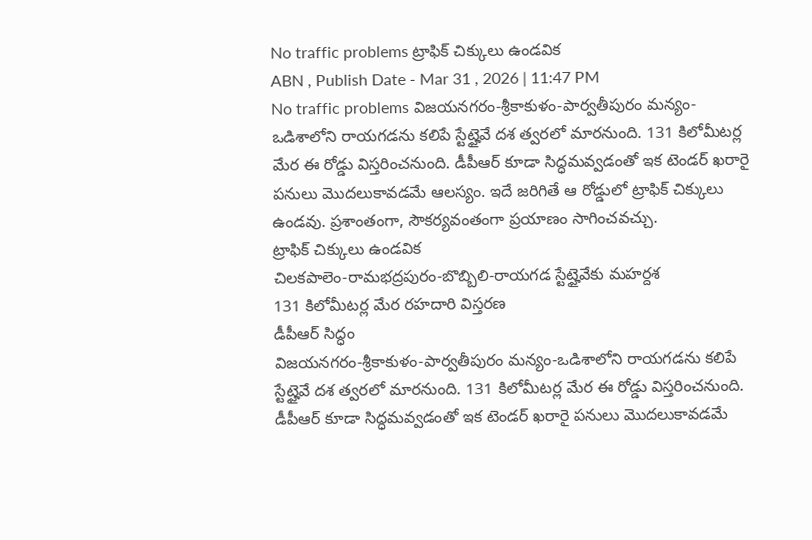No traffic problems ట్రాఫిక్ చిక్కులు ఉండవిక
ABN , Publish Date - Mar 31 , 2026 | 11:47 PM
No traffic problems విజయనగరం-శ్రీకాకుళం-పార్వతీపురం మన్యం-ఒడిశాలోని రాయగడను కలిపే స్టేట్హైవే దశ త్వరలో మారనుంది. 131 కిలోమీటర్ల మేర ఈ రోడ్డు విస్తరించనుంది. డీపీఆర్ కూడా సిద్ధమవ్వడంతో ఇక టెండర్ ఖరారై పనులు మొదలుకావడమే ఆలస్యం. ఇదే జరిగితే ఆ రోడ్డులో ట్రాఫిక్ చిక్కులు ఉండవు. ప్రశాంతంగా, సౌకర్యవంతంగా ప్రయాణం సాగించవచ్చు.
ట్రాఫిక్ చిక్కులు ఉండవిక
చిలకపాలెం-రామభద్రపురం-బొబ్బిలి-రాయగడ స్టేట్హైవేకు మహర్దశ
131 కిలోమీటర్ల మేర రహదారి విస్తరణ
డీపీఆర్ సిద్ధం
విజయనగరం-శ్రీకాకుళం-పార్వతీపురం మన్యం-ఒడిశాలోని రాయగడను కలిపే స్టేట్హైవే దశ త్వరలో మారనుంది. 131 కిలోమీటర్ల మేర ఈ రోడ్డు విస్తరించనుంది. డీపీఆర్ కూడా సిద్ధమవ్వడంతో ఇక టెండర్ ఖరారై పనులు మొదలుకావడమే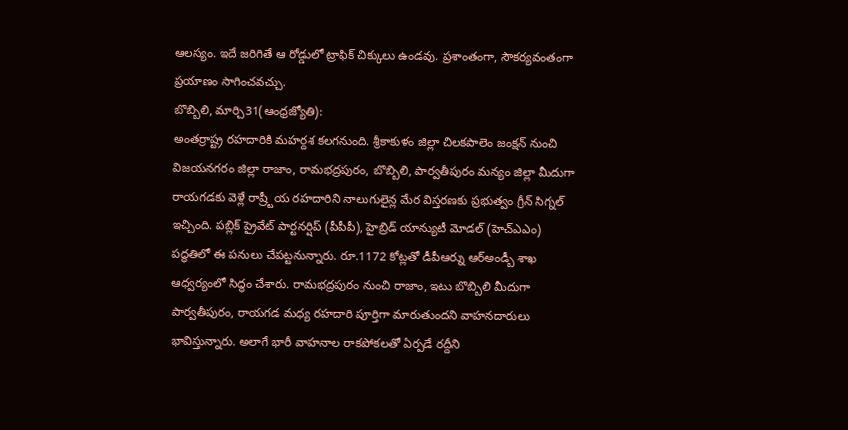ఆలస్యం. ఇదే జరిగితే ఆ రోడ్డులో ట్రాఫిక్ చిక్కులు ఉండవు. ప్రశాంతంగా, సౌకర్యవంతంగా ప్రయాణం సాగించవచ్చు.
బొబ్బిలి, మార్చి31(ఆంధ్రజ్యోతి):
అంతర్రాష్ట్ర రహదారికి మహర్దశ కలగనుంది. శ్రీకాకుళం జిల్లా చిలకపాలెం జంక్షన్ నుంచి విజయనగరం జిల్లా రాజాం, రామభద్రపురం, బొబ్బిలి, పార్వతీపురం మన్యం జిల్లా మీదుగా రాయగడకు వెళ్లే రాష్ర్టీయ రహదారిని నాలుగులైన్ల మేర విస్తరణకు ప్రభుత్వం గ్రీన్ సిగ్నల్ ఇచ్చింది. పబ్లిక్ ప్రైవేట్ పార్టనర్షిప్ (పీపీపీ), హైబ్రిడ్ యాన్యుటీ మోడల్ (హెచ్ఎఎం) పద్ధతిలో ఈ పనులు చేపట్టనున్నారు. రూ.1172 కోట్లతో డీపీఆర్ను ఆర్అండ్బీ శాఖ ఆధ్వర్యంలో సిద్ధం చేశారు. రామభద్రపురం నుంచి రాజాం, ఇటు బొబ్బిలి మీదుగా పార్వతీపురం, రాయగడ మధ్య రహదారి పూర్తిగా మారుతుందని వాహనదారులు భావిస్తున్నారు. అలాగే భారీ వాహనాల రాకపోకలతో ఏర్పడే రద్దీని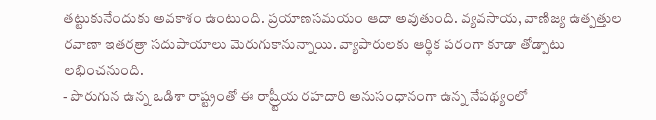తట్టుకునేందుకు అవకాశం ఉంటుంది. ప్రయాణసమయం ఆదా అవుతుంది. వ్యవసాయ, వాణిజ్య ఉత్పత్తుల రవాణా ఇతరత్రా సదుపాయాలు మెరుగుకానున్నాయి. వ్యాపారులకు ఆర్థిక పరంగా కూడా తోడ్పాటు లభించనుంది.
- పొరుగున ఉన్న ఒడిశా రాష్ట్రంతో ఈ రాష్ర్టీయ రహదారి అనుసంధానంగా ఉన్న నేపథ్యంలో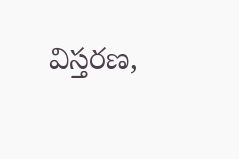విస్తరణ,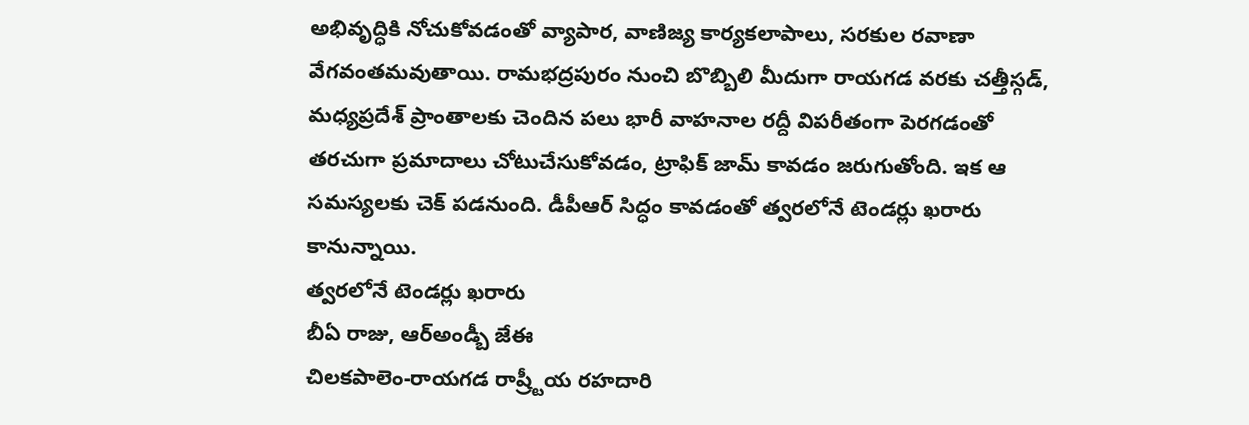అభివృద్ధికి నోచుకోవడంతో వ్యాపార, వాణిజ్య కార్యకలాపాలు, సరకుల రవాణా వేగవంతమవుతాయి. రామభద్రపురం నుంచి బొబ్బిలి మీదుగా రాయగడ వరకు చత్తీస్గడ్, మధ్యప్రదేశ్ ప్రాంతాలకు చెందిన పలు భారీ వాహనాల రద్దీ విపరీతంగా పెరగడంతో తరచుగా ప్రమాదాలు చోటుచేసుకోవడం, ట్రాఫిక్ జామ్ కావడం జరుగుతోంది. ఇక ఆ సమస్యలకు చెక్ పడనుంది. డీపీఆర్ సిద్ధం కావడంతో త్వరలోనే టెండర్లు ఖరారు కానున్నాయి.
త్వరలోనే టెండర్లు ఖరారు
బీఏ రాజు, ఆర్అండ్బీ జేఈ
చిలకపాలెం-రాయగడ రాష్ర్టీయ రహదారి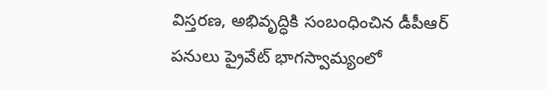విస్తరణ, అభివృద్ధికి సంబంధించిన డీపీఆర్ పనులు ప్రైవేట్ భాగస్వామ్యంలో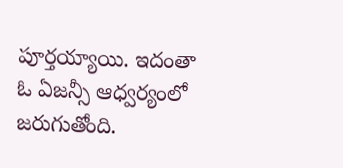పూర్తయ్యాయి. ఇదంతా ఓ ఏజన్సీ ఆధ్వర్యంలో జరుగుతోంది.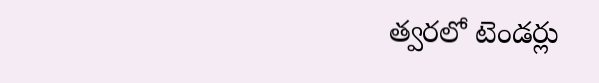త్వరలో టెండర్లు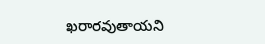ఖరారవుతాయని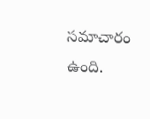సమాచారం ఉంది.